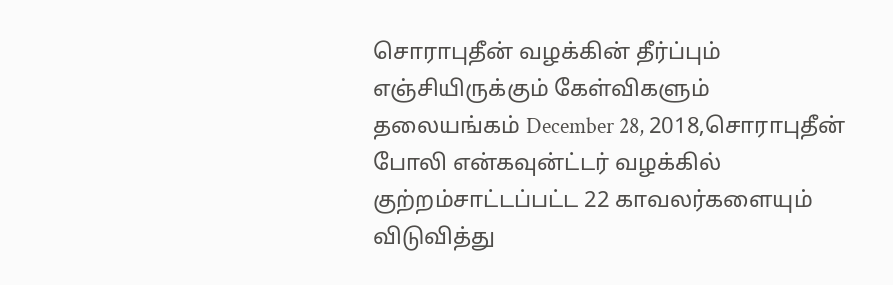சொராபுதீன் வழக்கின் தீர்ப்பும் எஞ்சியிருக்கும் கேள்விகளும்
தலையங்கம் December 28, 2018,சொராபுதீன் போலி என்கவுன்ட்டர் வழக்கில் குற்றம்சாட்டப்பட்ட 22 காவலர்களையும் விடுவித்து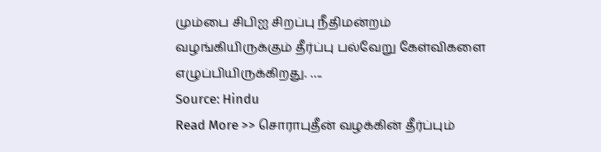மும்பை சிபிஐ சிறப்பு நீதிமன்றம் வழங்கியிருக்கும் தீர்ப்பு பல்வேறு கேள்விகளை எழுப்பியிருக்கிறது. ….
Source: Hindu
Read More >> சொராபுதீன் வழக்கின் தீர்ப்பும்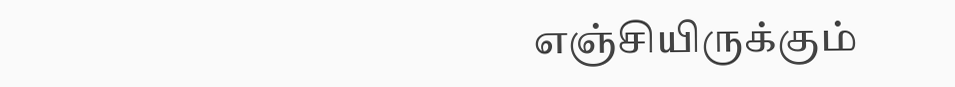எஞ்சியிருக்கும்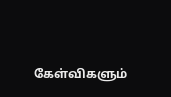கேள்விகளும்